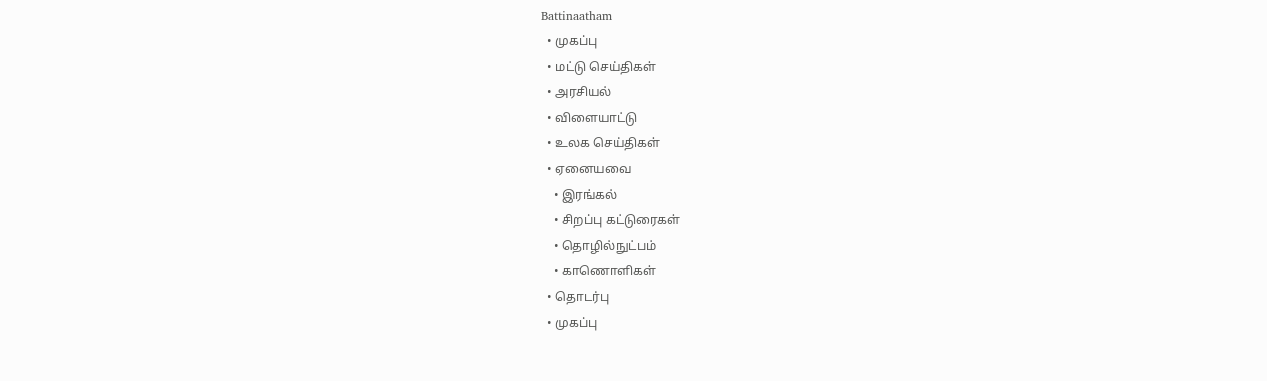Battinaatham
  • முகப்பு
  • மட்டு செய்திகள்
  • அரசியல்
  • விளையாட்டு
  • உலக செய்திகள்
  • ஏனையவை
    • இரங்கல்
    • சிறப்பு கட்டுரைகள்
    • தொழில்நுட்பம்
    • காணொளிகள்
  • தொடர்பு
  • முகப்பு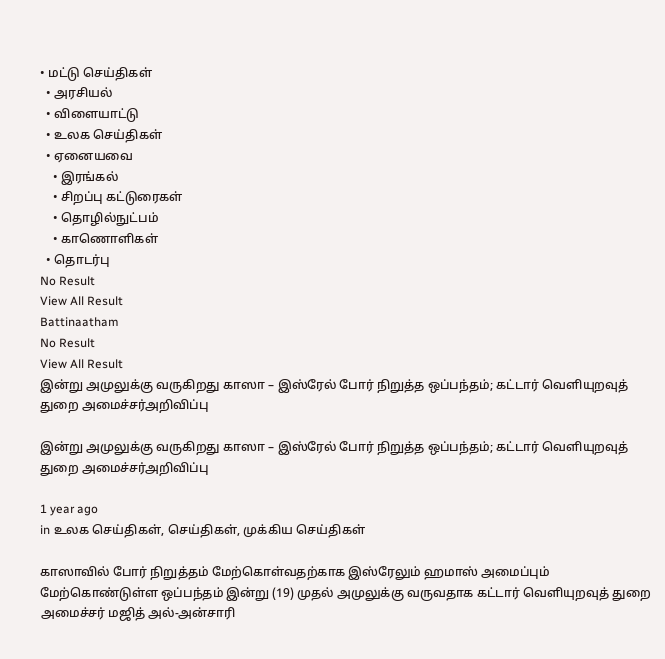• மட்டு செய்திகள்
  • அரசியல்
  • விளையாட்டு
  • உலக செய்திகள்
  • ஏனையவை
    • இரங்கல்
    • சிறப்பு கட்டுரைகள்
    • தொழில்நுட்பம்
    • காணொளிகள்
  • தொடர்பு
No Result
View All Result
Battinaatham
No Result
View All Result
இன்று அமுலுக்கு வருகிறது காஸா – இஸ்ரேல் போர் நிறுத்த ஒப்பந்தம்; கட்டார் வெளியுறவுத் துறை அமைச்சர்அறிவிப்பு

இன்று அமுலுக்கு வருகிறது காஸா – இஸ்ரேல் போர் நிறுத்த ஒப்பந்தம்; கட்டார் வெளியுறவுத் துறை அமைச்சர்அறிவிப்பு

1 year ago
in உலக செய்திகள், செய்திகள், முக்கிய செய்திகள்

காஸாவில் போர் நிறுத்தம் மேற்கொள்வதற்காக இஸ்ரேலும் ஹமாஸ் அமைப்பும் மேற்கொண்டுள்ள ஒப்பந்தம் இன்று (19) முதல் அமுலுக்கு வருவதாக கட்டார் வெளியுறவுத் துறை அமைச்சர் மஜித் அல்-அன்சாரி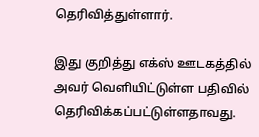தெரிவித்துள்ளார்.

இது குறித்து எக்ஸ் ஊடகத்தில் அவர் வெளியிட்டுள்ள பதிவில் தெரிவிக்கப்பட்டுள்ளதாவது.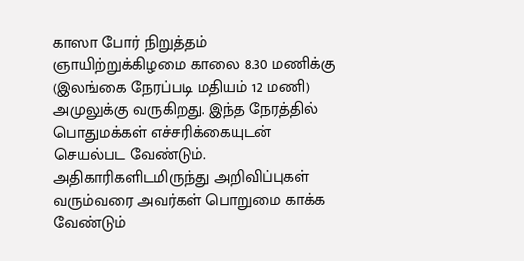காஸா போர் நிறுத்தம் ஞாயிற்றுக்கிழமை காலை 8.30 மணிக்கு (இலங்கை நேரப்படி மதியம் 12 மணி) அமுலுக்கு வருகிறது. இந்த நேரத்தில் பொதுமக்கள் எச்சரிக்கையுடன் செயல்பட வேண்டும். அதிகாரிகளிடமிருந்து அறிவிப்புகள் வரும்வரை அவர்கள் பொறுமை காக்க வேண்டும்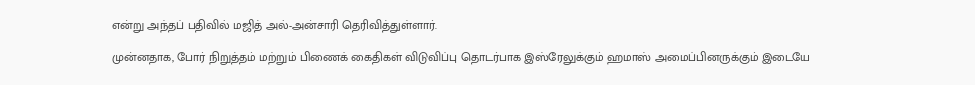என்று அந்தப் பதிவில் மஜித் அல்-அன்சாரி தெரிவித்துள்ளார்.

முன்னதாக, போர் நிறுத்தம் மற்றும் பிணைக் கைதிகள் விடுவிப்பு தொடர்பாக இஸ்ரேலுக்கும் ஹமாஸ் அமைப்பினருக்கும் இடையே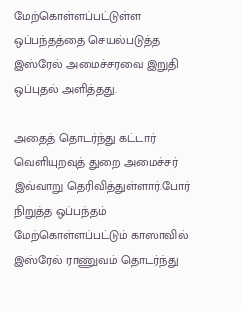மேற்கொள்ளப்பட்டுள்ள ஒப்பந்தத்தை செயல்படுத்த இஸ்ரேல் அமைச்சரவை இறுதி ஒப்புதல் அளித்தது.

அதைத் தொடர்ந்து கட்டார் வெளியுறவுத் துறை அமைச்சர் இவ்வாறு தெரிவித்துள்ளார்.போர் நிறுத்த ஒப்பந்தம் மேற்கொள்ளப்பட்டும் காஸாவில் இஸ்ரேல் ராணுவம் தொடர்ந்து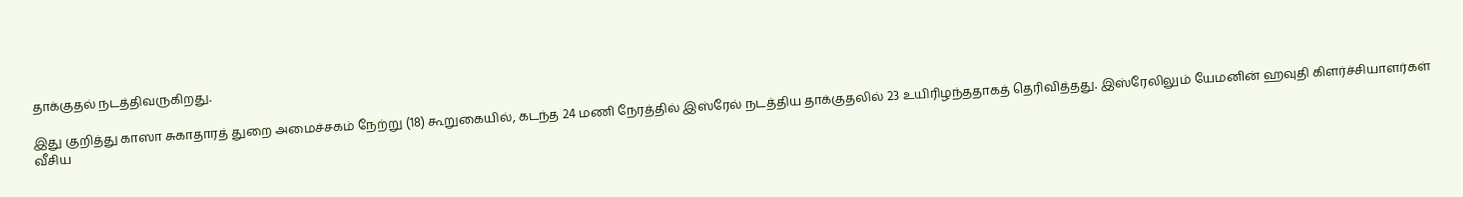தாக்குதல் நடத்திவருகிறது.

இது குறித்து காஸா சுகாதாரத் துறை அமைச்சகம் நேற்று (18) கூறுகையில், கடந்த 24 மணி நேரத்தில் இஸ்ரேல் நடத்திய தாக்குதலில் 23 உயிரிழந்ததாகத் தெரிவித்தது. இஸ்ரேலிலும் யேமனின் ஹவுதி கிளர்ச்சியாளர்கள் வீசிய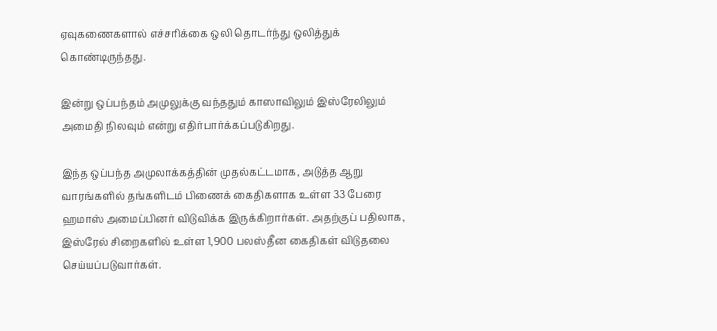ஏவுகணைகளால் எச்சரிக்கை ஒலி தொடர்ந்து ஒலித்துக் கொண்டிருந்தது.

இன்று ஒப்பந்தம் அமுலுக்கு வந்ததும் காஸாவிலும் இஸ்ரேலிலும் அமைதி நிலவும் என்று எதிர்பார்க்கப்படுகிறது.

இந்த ஒப்பந்த அமுலாக்கத்தின் முதல்கட்டமாக, அடுத்த ஆறு வாரங்களில் தங்களிடம் பிணைக் கைதிகளாக உள்ள 33 பேரை ஹமாஸ் அமைப்பினர் விடுவிக்க இருக்கிறார்கள். அதற்குப் பதிலாக, இஸ்ரேல் சிறைகளில் உள்ள 1,900 பலஸ்தீன கைதிகள் விடுதலை செய்யப்படுவார்கள்.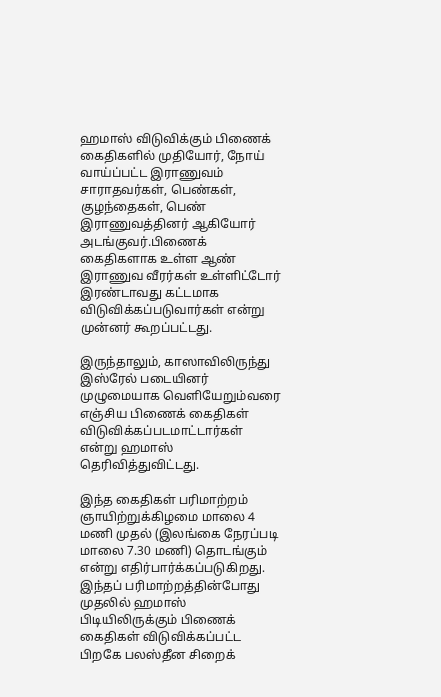ஹமாஸ் விடுவிக்கும் பிணைக் கைதிகளில் முதியோர், நோய் வாய்ப்பட்ட இராணுவம் சாராதவர்கள், பெண்கள், குழந்தைகள், பெண் இராணுவத்தினர் ஆகியோர் அடங்குவர்.பிணைக் கைதிகளாக உள்ள ஆண் இராணுவ வீரர்கள் உள்ளிட்டோர் இரண்டாவது கட்டமாக விடுவிக்கப்படுவார்கள் என்று முன்னர் கூறப்பட்டது.

இருந்தாலும், காஸாவிலிருந்து இஸ்ரேல் படையினர் முழுமையாக வெளியேறும்வரை எஞ்சிய பிணைக் கைதிகள் விடுவிக்கப்படமாட்டார்கள் என்று ஹமாஸ் தெரிவித்துவிட்டது.

இந்த கைதிகள் பரிமாற்றம் ஞாயிற்றுக்கிழமை மாலை 4 மணி முதல் (இலங்கை நேரப்படி மாலை 7.30 மணி) தொடங்கும் என்று எதிர்பார்க்கப்படுகிறது. இந்தப் பரிமாற்றத்தின்போது முதலில் ஹமாஸ் பிடியிலிருக்கும் பிணைக் கைதிகள் விடுவிக்கப்பட்ட பிறகே பலஸ்தீன சிறைக்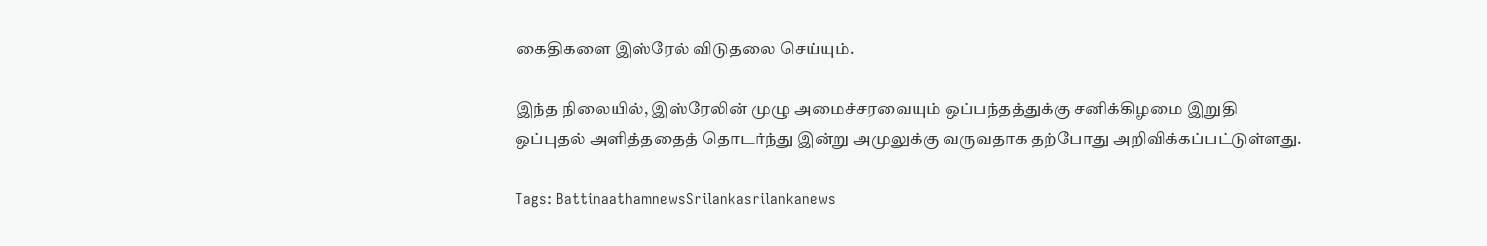கைதிகளை இஸ்ரேல் விடுதலை செய்யும்.

இந்த நிலையில், இஸ்ரேலின் முழு அமைச்சரவையும் ஒப்பந்தத்துக்கு சனிக்கிழமை இறுதி ஒப்புதல் அளித்ததைத் தொடர்ந்து இன்று அமுலுக்கு வருவதாக தற்போது அறிவிக்கப்பட்டுள்ளது.

Tags: BattinaathamnewsSrilankasrilankanews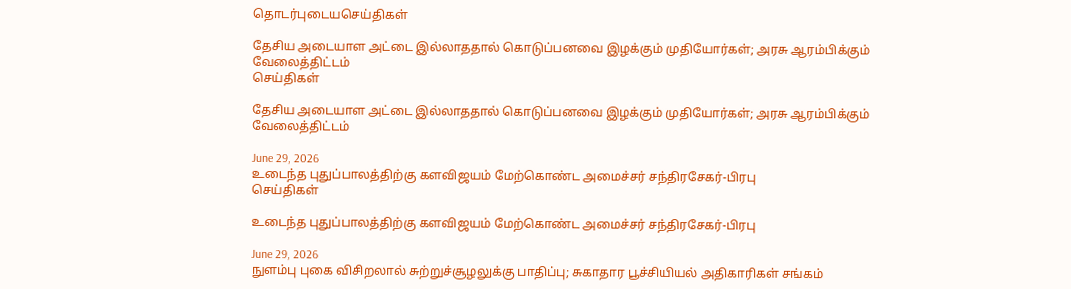தொடர்புடையசெய்திகள்

தேசிய அடையாள அட்டை இல்லாததால் கொடுப்பனவை இழக்கும் முதியோர்கள்; அரசு ஆரம்பிக்கும் வேலைத்திட்டம்
செய்திகள்

தேசிய அடையாள அட்டை இல்லாததால் கொடுப்பனவை இழக்கும் முதியோர்கள்; அரசு ஆரம்பிக்கும் வேலைத்திட்டம்

June 29, 2026
உடைந்த புதுப்பாலத்திற்கு களவிஜயம் மேற்கொண்ட அமைச்சர் சந்திரசேகர்-பிரபு
செய்திகள்

உடைந்த புதுப்பாலத்திற்கு களவிஜயம் மேற்கொண்ட அமைச்சர் சந்திரசேகர்-பிரபு

June 29, 2026
நுளம்பு புகை விசிறலால் சுற்றுச்சூழலுக்கு பாதிப்பு; சுகாதார பூச்சியியல் அதிகாரிகள் சங்கம்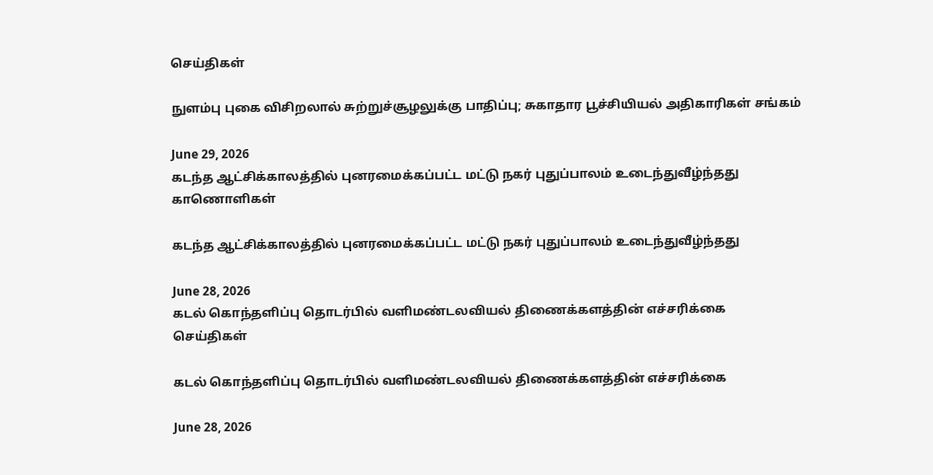செய்திகள்

நுளம்பு புகை விசிறலால் சுற்றுச்சூழலுக்கு பாதிப்பு; சுகாதார பூச்சியியல் அதிகாரிகள் சங்கம்

June 29, 2026
கடந்த ஆட்சிக்காலத்தில் புனரமைக்கப்பட்ட மட்டு நகர் புதுப்பாலம் உடைந்துவீழ்ந்தது
காணொளிகள்

கடந்த ஆட்சிக்காலத்தில் புனரமைக்கப்பட்ட மட்டு நகர் புதுப்பாலம் உடைந்துவீழ்ந்தது

June 28, 2026
கடல் கொந்தளிப்பு தொடர்பில் வளிமண்டலவியல் திணைக்களத்தின் எச்சரிக்கை
செய்திகள்

கடல் கொந்தளிப்பு தொடர்பில் வளிமண்டலவியல் திணைக்களத்தின் எச்சரிக்கை

June 28, 2026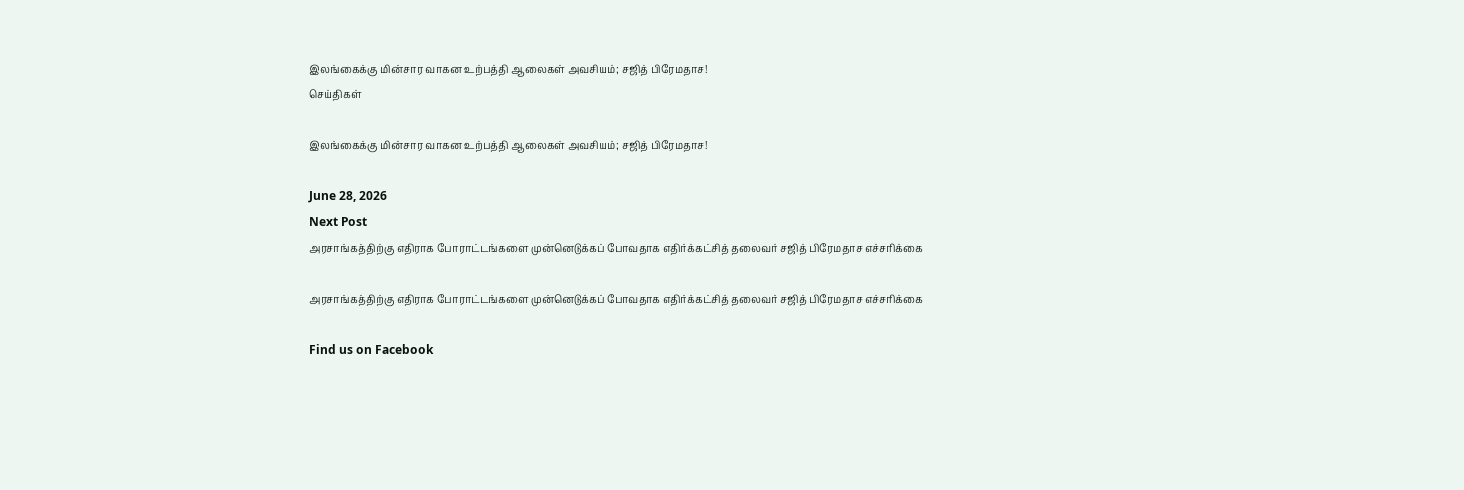இலங்கைக்கு மின்சார வாகன உற்பத்தி ஆலைகள் அவசியம்; சஜித் பிரேமதாச!
செய்திகள்

இலங்கைக்கு மின்சார வாகன உற்பத்தி ஆலைகள் அவசியம்; சஜித் பிரேமதாச!

June 28, 2026
Next Post
அரசாங்கத்திற்கு எதிராக போராட்டங்களை முன்னெடுக்கப் போவதாக எதிர்க்கட்சித் தலைவர் சஜித் பிரேமதாச எச்சரிக்கை

அரசாங்கத்திற்கு எதிராக போராட்டங்களை முன்னெடுக்கப் போவதாக எதிர்க்கட்சித் தலைவர் சஜித் பிரேமதாச எச்சரிக்கை

Find us on Facebook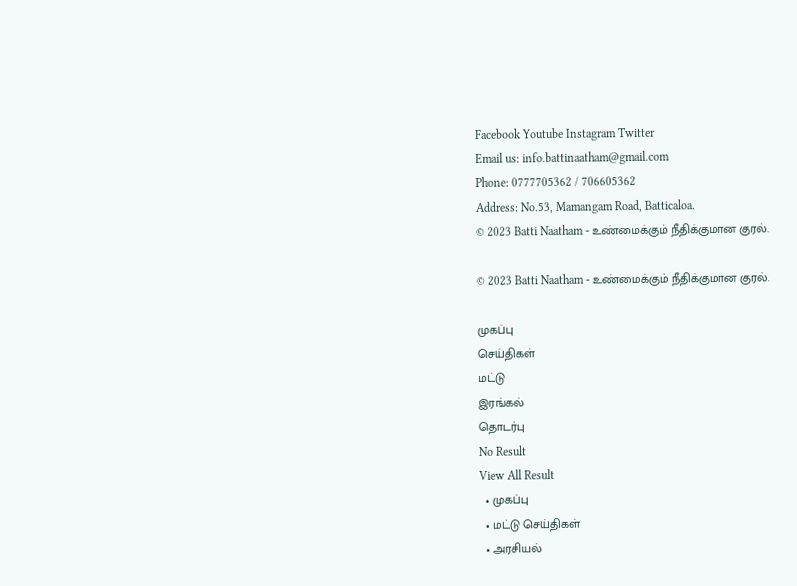Facebook Youtube Instagram Twitter
Email us: info.battinaatham@gmail.com
Phone: 0777705362 / 706605362
Address: No.53, Mamangam Road, Batticaloa.
© 2023 Batti Naatham - உண்மைக்கும் நீதிக்குமான குரல்.

© 2023 Batti Naatham - உண்மைக்கும் நீதிக்குமான குரல்.

முகப்பு
செய்திகள்
மட்டு
இரங்கல்
தொடர்பு
No Result
View All Result
  • முகப்பு
  • மட்டு செய்திகள்
  • அரசியல்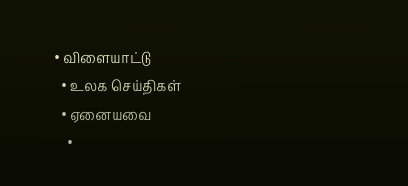• விளையாட்டு
  • உலக செய்திகள்
  • ஏனையவை
    •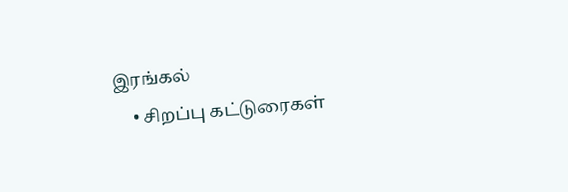இரங்கல்
    • சிறப்பு கட்டுரைகள்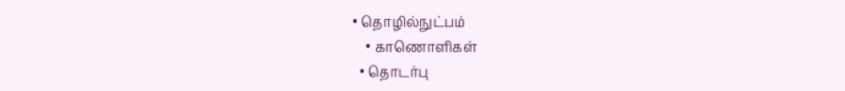• தொழில்நுட்பம்
    • காணொளிகள்
  • தொடர்பு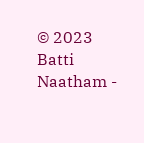© 2023 Batti Naatham -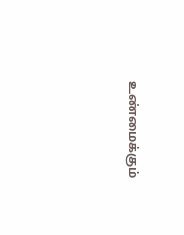உண்மைக்கும்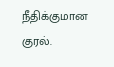நீதிக்குமான குரல்.